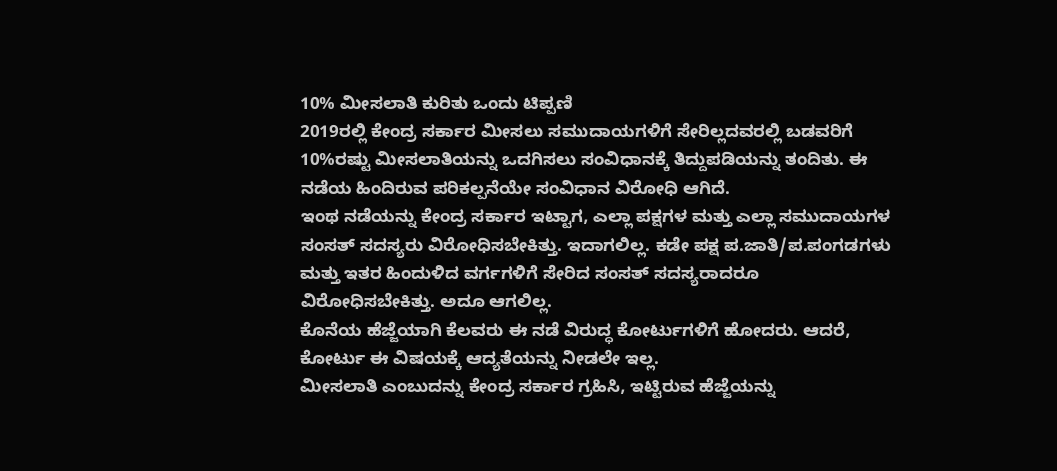10% ಮೀಸಲಾತಿ ಕುರಿತು ಒಂದು ಟಿಪ್ಪಣಿ
2019ರಲ್ಲಿ ಕೇಂದ್ರ ಸರ್ಕಾರ ಮೀಸಲು ಸಮುದಾಯಗಳಿಗೆ ಸೇರಿಲ್ಲದವರಲ್ಲಿ ಬಡವರಿಗೆ 10%ರಷ್ಟು ಮೀಸಲಾತಿಯನ್ನು ಒದಗಿಸಲು ಸಂವಿಧಾನಕ್ಕೆ ತಿದ್ದುಪಡಿಯನ್ನು ತಂದಿತು. ಈ ನಡೆಯ ಹಿಂದಿರುವ ಪರಿಕಲ್ಪನೆಯೇ ಸಂವಿಧಾನ ವಿರೋಧಿ ಆಗಿದೆ.
ಇಂಥ ನಡೆಯನ್ನು ಕೇಂದ್ರ ಸರ್ಕಾರ ಇಟ್ಟಾಗ, ಎಲ್ಲಾ ಪಕ್ಷಗಳ ಮತ್ತು ಎಲ್ಲಾ ಸಮುದಾಯಗಳ ಸಂಸತ್ ಸದಸ್ಯರು ವಿರೋಧಿಸಬೇಕಿತ್ತು. ಇದಾಗಲಿಲ್ಲ. ಕಡೇ ಪಕ್ಷ ಪ.ಜಾತಿ/ಪ.ಪಂಗಡಗಳು ಮತ್ತು ಇತರ ಹಿಂದುಳಿದ ವರ್ಗಗಳಿಗೆ ಸೇರಿದ ಸಂಸತ್ ಸದಸ್ಯರಾದರೂ ವಿರೋಧಿಸಬೇಕಿತ್ತು. ಅದೂ ಆಗಲಿಲ್ಲ.
ಕೊನೆಯ ಹೆಜ್ಜೆಯಾಗಿ ಕೆಲವರು ಈ ನಡೆ ವಿರುದ್ಧ ಕೋರ್ಟುಗಳಿಗೆ ಹೋದರು. ಆದರೆ, ಕೋರ್ಟು ಈ ವಿಷಯಕ್ಕೆ ಆದ್ಯತೆಯನ್ನು ನೀಡಲೇ ಇಲ್ಲ.
ಮೀಸಲಾತಿ ಎಂಬುದನ್ನು ಕೇಂದ್ರ ಸರ್ಕಾರ ಗ್ರಹಿಸಿ, ಇಟ್ಟಿರುವ ಹೆಜ್ಜೆಯನ್ನು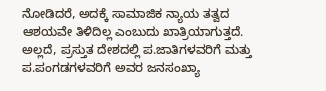ನೋಡಿದರೆ, ಅದಕ್ಕೆ ಸಾಮಾಜಿಕ ನ್ಯಾಯ ತತ್ವದ ಆಶಯವೇ ತಿಳಿದಿಲ್ಲ ಎಂಬುದು ಖಾತ್ರಿಯಾಗುತ್ತದೆ.
ಅಲ್ಲದೆ, ಪ್ರಸ್ತುತ ದೇಶದಲ್ಲಿ ಪ.ಜಾತಿಗಳವರಿಗೆ ಮತ್ತು ಪ.ಪಂಗಡಗಳವರಿಗೆ ಅವರ ಜನಸಂಖ್ಯಾ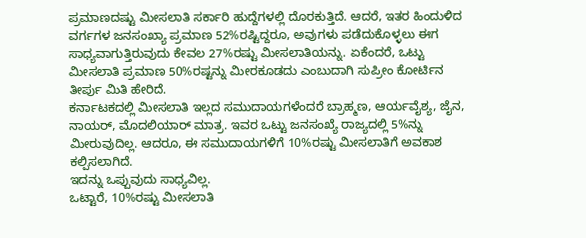ಪ್ರಮಾಣದಷ್ಟು ಮೀಸಲಾತಿ ಸರ್ಕಾರಿ ಹುದ್ದೆಗಳಲ್ಲಿ ದೊರಕುತ್ತಿದೆ. ಆದರೆ, ಇತರ ಹಿಂದುಳಿದ ವರ್ಗಗಳ ಜನಸಂಖ್ಯಾ ಪ್ರಮಾಣ 52%ರಷ್ಟಿದ್ದರೂ, ಅವುಗಳು ಪಡೆದುಕೊಳ್ಳಲು ಈಗ ಸಾಧ್ಯವಾಗುತ್ತಿರುವುದು ಕೇವಲ 27%ರಷ್ಟು ಮೀಸಲಾತಿಯನ್ನು. ಏಕೆಂದರೆ, ಒಟ್ಟು ಮೀಸಲಾತಿ ಪ್ರಮಾಣ 50%ರಷ್ಟನ್ನು ಮೀರಕೂಡದು ಎಂಬುದಾಗಿ ಸುಪ್ರೀಂ ಕೋರ್ಟಿನ ತೀರ್ಪು ಮಿತಿ ಹೇರಿದೆ.
ಕರ್ನಾಟಕದಲ್ಲಿ ಮೀಸಲಾತಿ ಇಲ್ಲದ ಸಮುದಾಯಗಳೆಂದರೆ ಬ್ರಾಹ್ಮಣ, ಆರ್ಯವೈಶ್ಯ, ಜೈನ, ನಾಯರ್, ಮೊದಲಿಯಾರ್ ಮಾತ್ರ. ಇವರ ಒಟ್ಟು ಜನಸಂಖ್ಯೆ ರಾಜ್ಯದಲ್ಲಿ 5%ನ್ನು ಮೀರುವುದಿಲ್ಲ. ಆದರೂ, ಈ ಸಮುದಾಯಗಳಿಗೆ 10%ರಷ್ಟು ಮೀಸಲಾತಿಗೆ ಅವಕಾಶ ಕಲ್ಪಿಸಲಾಗಿದೆ.
ಇದನ್ನು ಒಪ್ಪುವುದು ಸಾಧ್ಯವಿಲ್ಲ.
ಒಟ್ಟಾರೆ, 10%ರಷ್ಟು ಮೀಸಲಾತಿ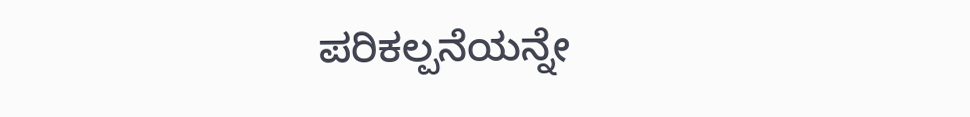ಪರಿಕಲ್ಪನೆಯನ್ನೇ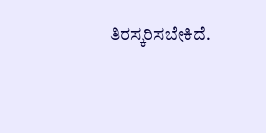ತಿರಸ್ಕರಿಸಬೇಕಿದೆ.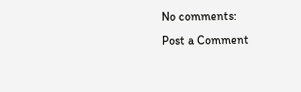No comments:
Post a Comment